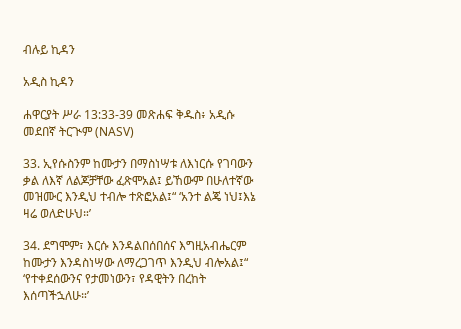ብሉይ ኪዳን

አዲስ ኪዳን

ሐዋርያት ሥራ 13:33-39 መጽሐፍ ቅዱስ፥ አዲሱ መደበኛ ትርጒም (NASV)

33. ኢየሱስንም ከሙታን በማስነሣቱ ለእነርሱ የገባውን ቃል ለእኛ ለልጆቻቸው ፈጽሞአል፤ ይኸውም በሁለተኛው መዝሙር እንዲህ ተብሎ ተጽፎአል፤“ ‘አንተ ልጄ ነህ፤እኔ ዛሬ ወለድሁህ።’

34. ደግሞም፣ እርሱ እንዳልበሰበሰና እግዚአብሔርም ከሙታን እንዳስነሣው ለማረጋገጥ እንዲህ ብሎአል፤“ ‘የተቀደሰውንና የታመነውን፣ የዳዊትን በረከት እሰጣችኋለሁ።’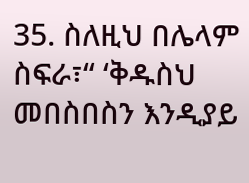35. ስለዚህ በሌላም ስፍራ፣“ ‘ቅዱስህ መበስበስን እንዲያይ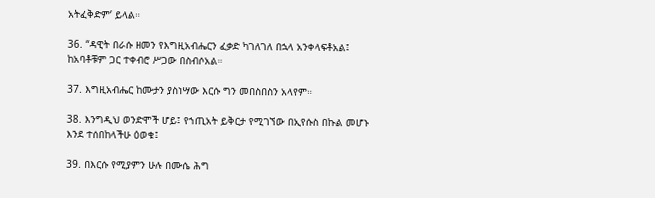አትፈቅድም’ ይላል።

36. “ዳዊት በራሱ ዘመን የእግዚአብሔርን ፈቃድ ካገለገለ በኋላ አንቀላፍቶአል፤ ከአባቶቹም ጋር ተቀብሮ ሥጋው በስብሶአል።

37. እግዚአብሔር ከሙታን ያስነሣው እርሱ ግን መበስበስን አላየም።

38. እንግዲህ ወንድሞች ሆይ፤ የኀጢአት ይቅርታ የሚገኘው በኢየሱስ በኩል መሆኑ እንደ ተሰበከላችሁ ዕወቁ፤

39. በእርሱ የሚያምን ሁሉ በሙሴ ሕግ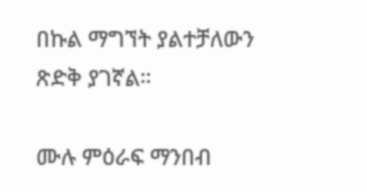በኩል ማግኘት ያልተቻለውን ጽድቅ ያገኛል።

ሙሉ ምዕራፍ ማንበብ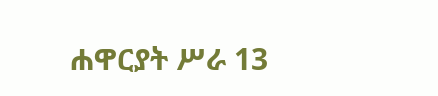ሐዋርያት ሥራ 13